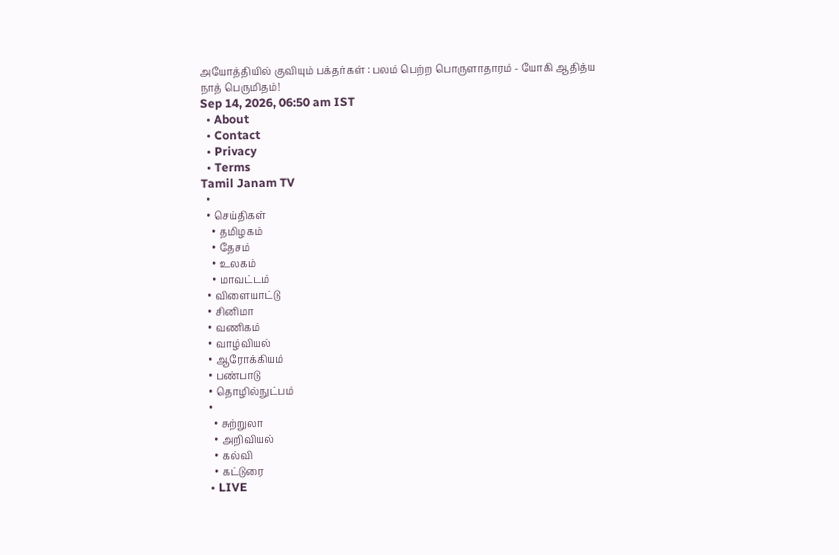அயோத்தியில் குவியும் பக்தர்கள் : பலம் பெற்ற பொருளாதாரம் - யோகி ஆதித்ய நாத் பெருமிதம்!
Sep 14, 2026, 06:50 am IST
  • About
  • Contact
  • Privacy
  • Terms
Tamil Janam TV
  •
  • செய்திகள்
    • தமிழகம்
    • தேசம்
    • உலகம்
    • மாவட்டம்
  • விளையாட்டு
  • சினிமா
  • வணிகம்
  • வாழ்வியல்
  • ஆரோக்கியம்
  • பண்பாடு
  • தொழில்நுட்பம்
  •
    • சுற்றுலா
    • அறிவியல்
    • கல்வி
    • கட்டுரை
  • LIVE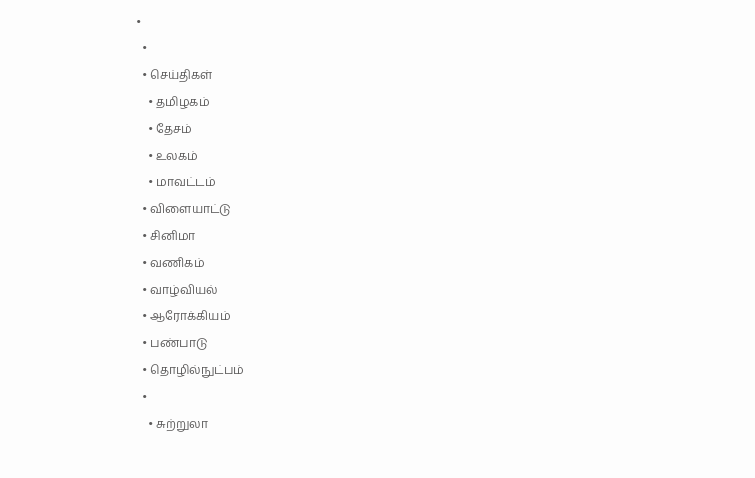•
  •
  • செய்திகள்
    • தமிழகம்
    • தேசம்
    • உலகம்
    • மாவட்டம்
  • விளையாட்டு
  • சினிமா
  • வணிகம்
  • வாழ்வியல்
  • ஆரோக்கியம்
  • பண்பாடு
  • தொழில்நுட்பம்
  •
    • சுற்றுலா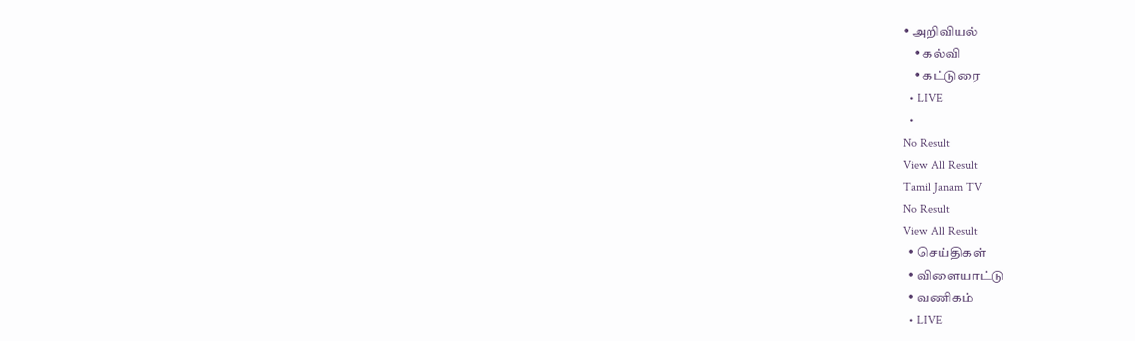• அறிவியல்
    • கல்வி
    • கட்டுரை
  • LIVE
  •
No Result
View All Result
Tamil Janam TV
No Result
View All Result
  • செய்திகள்
  • விளையாட்டு
  • வணிகம்
  • LIVE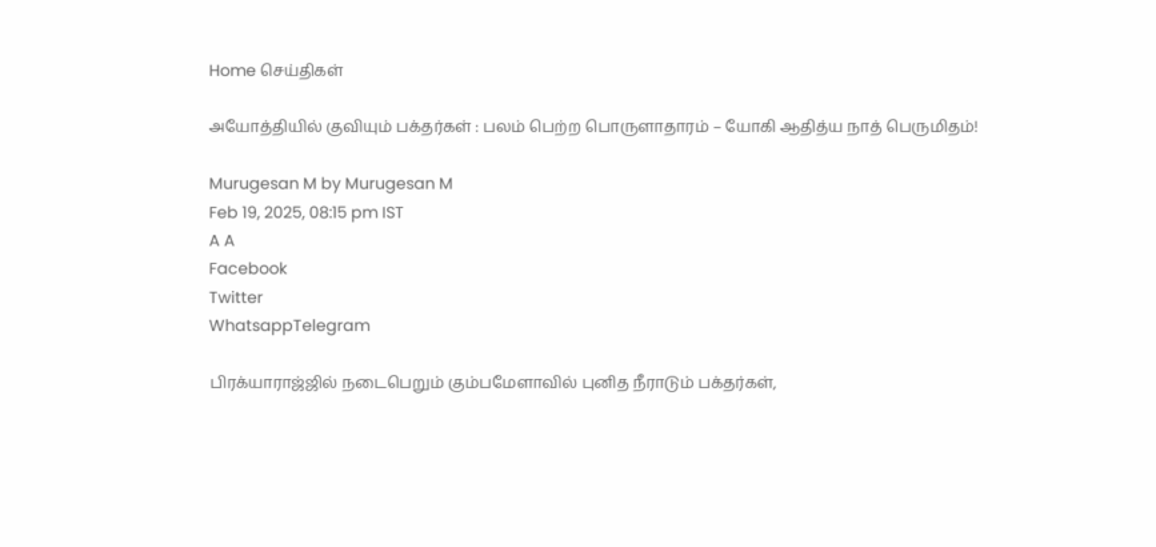Home செய்திகள்

அயோத்தியில் குவியும் பக்தர்கள் : பலம் பெற்ற பொருளாதாரம் – யோகி ஆதித்ய நாத் பெருமிதம்!

Murugesan M by Murugesan M
Feb 19, 2025, 08:15 pm IST
A A
Facebook
Twitter
WhatsappTelegram

பிரக்யாராஜ்ஜில் நடைபெறும் கும்பமேளாவில் புனித நீராடும் பக்தர்கள்,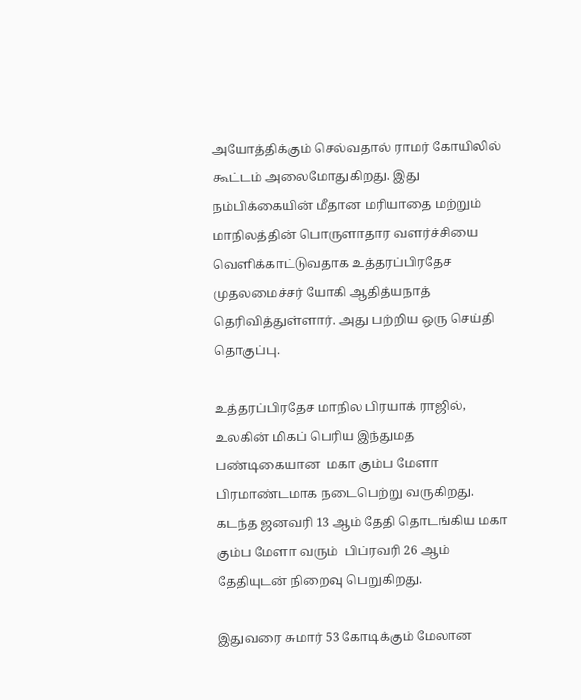அயோத்திக்கும் செல்வதால் ராமர் கோயிலில் கூட்டம் அலைமோதுகிறது. இது நம்பிக்கையின் மீதான மரியாதை மற்றும் மாநிலத்தின் பொருளாதார வளர்ச்சியை வெளிக்காட்டுவதாக உத்தரப்பிரதேச முதலமைச்சர் யோகி ஆதித்யநாத் தெரிவித்துள்ளார். அது பற்றிய ஒரு செய்தி தொகுப்பு.

உத்தரப்பிரதேச மாநில பிரயாக் ராஜில், உலகின் மிகப் பெரிய இந்துமத பண்டிகையான  மகா கும்ப மேளா பிரமாண்டமாக நடைபெற்று வருகிறது. கடந்த ஜனவரி 13 ஆம் தேதி தொடங்கிய மகா கும்ப மேளா வரும்  பிப்ரவரி 26 ஆம் தேதியுடன் நிறைவு பெறுகிறது.

இதுவரை சுமார் 53 கோடிக்கும் மேலான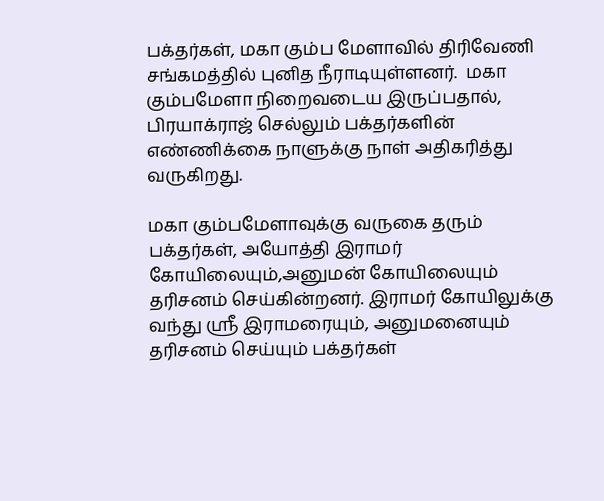பக்தர்கள், மகா கும்ப மேளாவில் திரிவேணி சங்கமத்தில் புனித நீராடியுள்ளனர்.  மகா கும்பமேளா நிறைவடைய இருப்பதால், பிரயாக்ராஜ் செல்லும் பக்தர்களின் எண்ணிக்கை நாளுக்கு நாள் அதிகரித்து வருகிறது.

மகா கும்பமேளாவுக்கு வருகை தரும் பக்தர்கள், அயோத்தி இராமர் கோயிலையும்,அனுமன் கோயிலையும் தரிசனம் செய்கின்றனர். இராமர் கோயிலுக்கு வந்து ஸ்ரீ இராமரையும், அனுமனையும் தரிசனம் செய்யும் பக்தர்கள்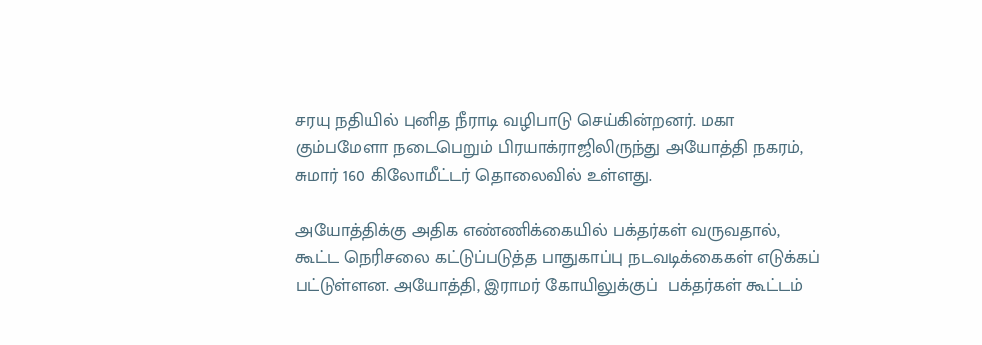சரயு நதியில் புனித நீராடி வழிபாடு செய்கின்றனர். மகா கும்பமேளா நடைபெறும் பிரயாக்ராஜிலிருந்து அயோத்தி நகரம், சுமார் 160 கிலோமீட்டர் தொலைவில் உள்ளது.

அயோத்திக்கு அதிக எண்ணிக்கையில் பக்தர்கள் வருவதால், கூட்ட நெரிசலை கட்டுப்படுத்த பாதுகாப்பு நடவடிக்கைகள் எடுக்கப் பட்டுள்ளன. அயோத்தி, இராமர் கோயிலுக்குப்  பக்தர்கள் கூட்டம்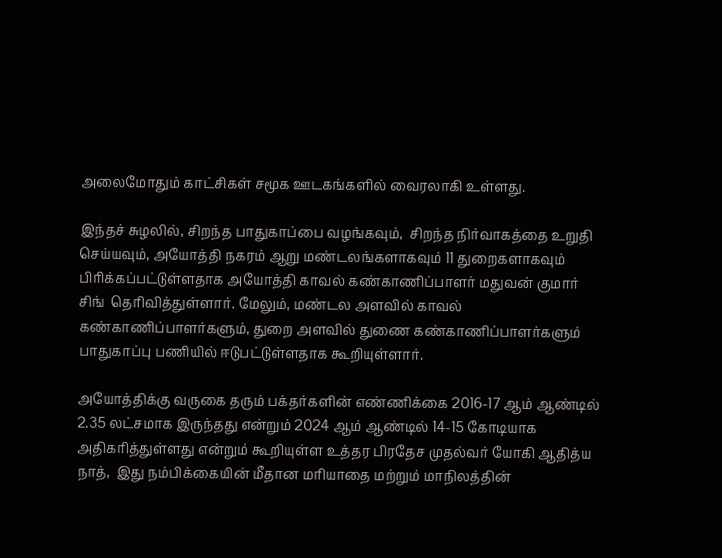அலைமோதும் காட்சிகள் சமூக ஊடகங்களில் வைரலாகி உள்ளது.

இந்தச் சுழலில், சிறந்த பாதுகாப்பை வழங்கவும்,  சிறந்த நிர்வாகத்தை உறுதி செய்யவும், அயோத்தி நகரம் ஆறு மண்டலங்களாகவும் 11 துறைகளாகவும் பிரிக்கப்பட்டுள்ளதாக அயோத்தி காவல் கண்காணிப்பாளர் மதுவன் குமார் சிங்  தெரிவித்துள்ளார். மேலும், மண்டல அளவில் காவல் கண்காணிப்பாளர்களும், துறை அளவில் துணை கண்காணிப்பாளர்களும் பாதுகாப்பு பணியில் ஈடுபட்டுள்ளதாக கூறியுள்ளார்.

அயோத்திக்கு வருகை தரும் பக்தர்களின் எண்ணிக்கை 2016-17 ஆம் ஆண்டில் 2.35 லட்சமாக இருந்தது என்றும் 2024 ஆம் ஆண்டில் 14-15 கோடியாக அதிகரித்துள்ளது என்றும் கூறியுள்ள உத்தர பிரதேச முதல்வர் யோகி ஆதித்ய நாத்,  இது நம்பிக்கையின் மீதான மரியாதை மற்றும் மாநிலத்தின்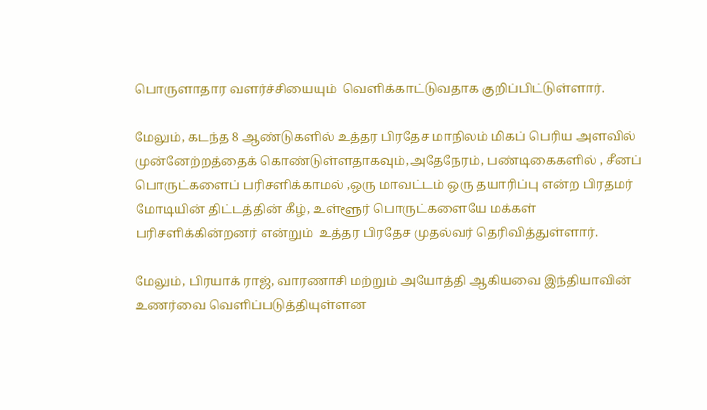பொருளாதார வளர்ச்சியையும்  வெளிக்காட்டுவதாக குறிப்பிட்டுள்ளார்.

மேலும், கடந்த 8 ஆண்டுகளில் உத்தர பிரதேச மாநிலம் மிகப் பெரிய அளவில் முன்னேற்றத்தைக் கொண்டுள்ளதாகவும்,அதேநேரம், பண்டிகைகளில் , சீனப் பொருட்களைப் பரிசளிக்காமல் ,ஒரு மாவட்டம் ஒரு தயாரிப்பு என்ற பிரதமர் மோடியின் திட்டத்தின் கீழ், உள்ளூர் பொருட்களையே மக்கள் பரிசளிக்கின்றனர் என்றும்  உத்தர பிரதேச முதல்வர் தெரிவித்துள்ளார்.

மேலும், பிரயாக் ராஜ், வாரணாசி மற்றும் அயோத்தி ஆகியவை இந்தியாவின் உணர்வை வெளிப்படுத்தியுள்ளன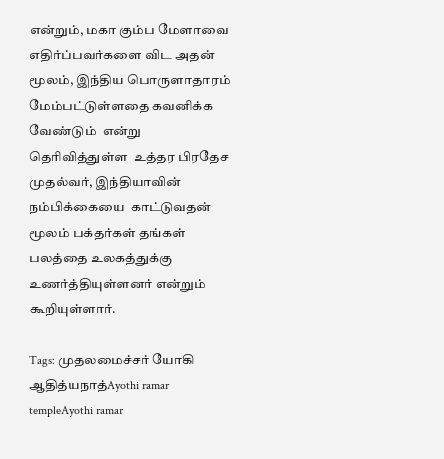என்றும், மகா கும்ப மேளாவை எதிர்ப்பவர்களை விட அதன் மூலம், இந்திய பொருளாதாரம் மேம்பட்டுள்ளதை கவனிக்க வேண்டும்  என்று தெரிவித்துள்ள  உத்தர பிரதேச முதல்வர், இந்தியாவின் நம்பிக்கையை  காட்டுவதன்  மூலம் பக்தர்கள் தங்கள் பலத்தை உலகத்துக்கு உணர்த்தியுள்ளனர் என்றும் கூறியுள்ளார்.

Tags: முதலமைச்சர் யோகி ஆதித்யநாத்Ayothi ramar templeAyothi ramar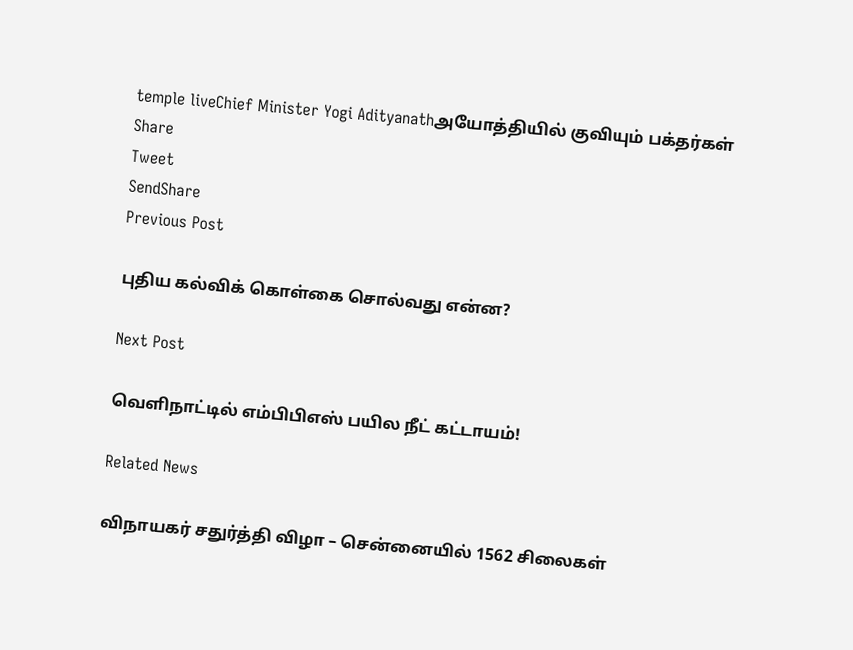temple liveChief Minister Yogi Adityanathஅயோத்தியில் குவியும் பக்தர்கள்
Share
Tweet
SendShare
Previous Post

புதிய கல்விக் கொள்கை சொல்வது என்ன?

Next Post

வெளிநாட்டில் எம்பிபிஎஸ் பயில நீட் கட்டாயம்!

Related News

விநாயகர் சதுர்த்தி விழா – சென்னையில் 1562 சிலைகள்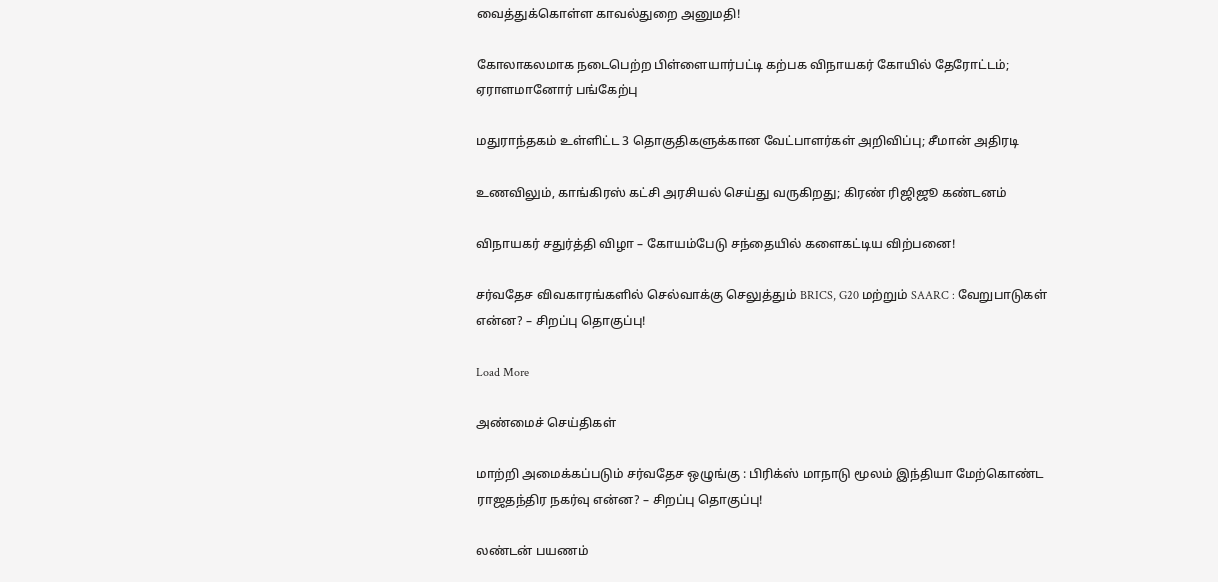வைத்துக்கொள்ள காவல்துறை அனுமதி!

கோலாகலமாக நடைபெற்ற பிள்ளையார்பட்டி கற்பக விநாயகர் கோயில் தேரோட்டம்; ஏராளமானோர் பங்கேற்பு

மதுராந்தகம் உள்ளிட்ட 3 தொகுதிகளுக்கான வேட்பாளர்கள் அறிவிப்பு; சீமான் அதிரடி

உணவிலும், காங்கிரஸ் கட்சி அரசியல் செய்து வருகிறது; கிரண் ரிஜிஜூ கண்டனம்

விநாயகர் சதுர்த்தி விழா – கோயம்பேடு சந்தையில் களைகட்டிய விற்பனை!

சர்வதேச விவகாரங்களில் செல்வாக்கு செலுத்தும் BRICS, G20 மற்றும் SAARC : வேறுபாடுகள் என்ன? – சிறப்பு தொகுப்பு!

Load More

அண்மைச் செய்திகள்

மாற்றி அமைக்கப்படும் சர்வதேச ஒழுங்கு : பிரிக்ஸ் மாநாடு மூலம் இந்தியா மேற்கொண்ட ராஜதந்திர நகர்வு என்ன? – சிறப்பு தொகுப்பு!

லண்டன் பயணம்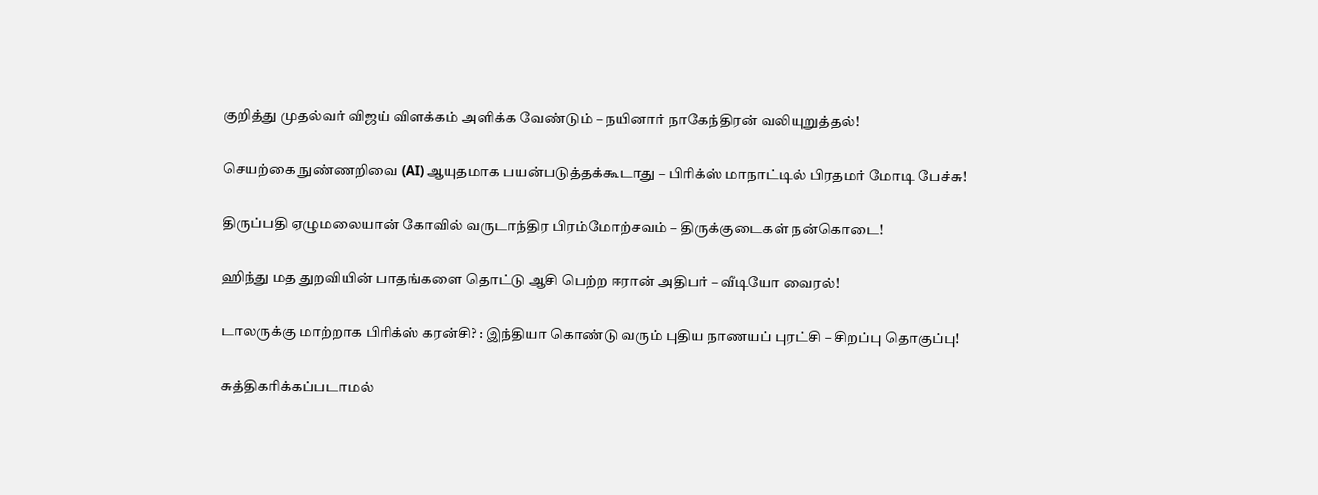குறித்து முதல்வர் விஜய் விளக்கம் அளிக்க வேண்டும் – நயினார் நாகேந்திரன் வலியுறுத்தல்!

செயற்கை நுண்ணறிவை (AI) ஆயுதமாக பயன்படுத்தக்கூடாது – பிரிக்ஸ் மாநாட்டில் பிரதமர் மோடி பேச்சு!

திருப்பதி ஏழுமலையான் கோவில் வருடாந்திர பிரம்மோற்சவம் – திருக்குடைகள் நன்கொடை!

ஹிந்து மத துறவியின் பாதங்களை தொட்டு ஆசி பெற்ற ஈரான் அதிபர் – வீடியோ வைரல்!

டாலருக்கு மாற்றாக பிரிக்ஸ் கரன்சி? : இந்தியா கொண்டு வரும் புதிய நாணயப் புரட்சி – சிறப்பு தொகுப்பு!

சுத்திகரிக்கப்படாமல்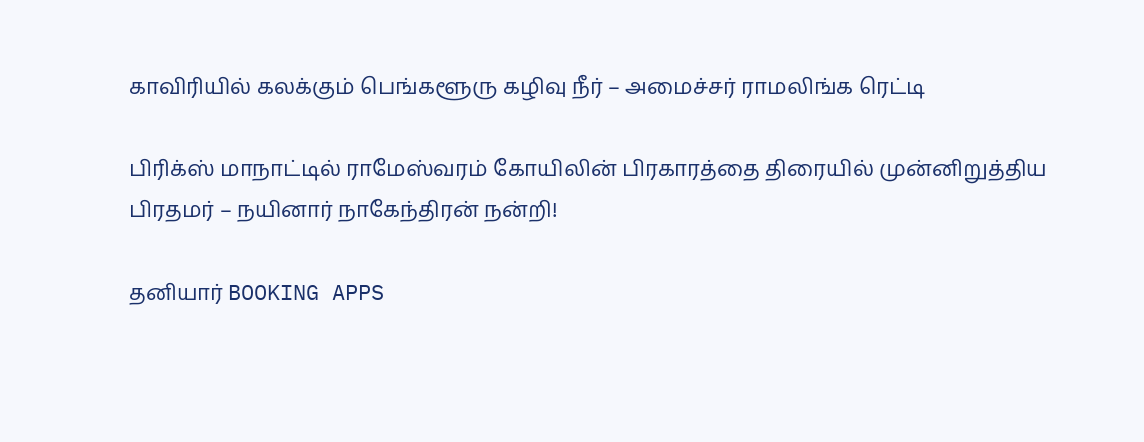காவிரியில் கலக்கும் பெங்களூரு கழிவு நீர் – அமைச்சர் ராமலிங்க ரெட்டி

பிரிக்ஸ் மாநாட்டில் ராமேஸ்வரம் கோயிலின் பிரகாரத்தை திரையில் முன்னிறுத்திய பிரதமர் – நயினார் நாகேந்திரன் நன்றி!

தனியார் BOOKING APPS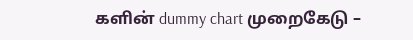களின் dummy chart முறைகேடு –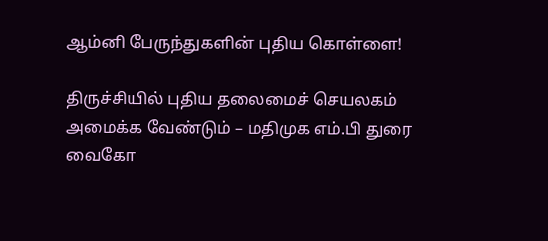ஆம்னி பேருந்துகளின் புதிய கொள்ளை!

திருச்சியில் புதிய தலைமைச் செயலகம் அமைக்க வேண்டும் – மதிமுக எம்.பி துரை வைகோ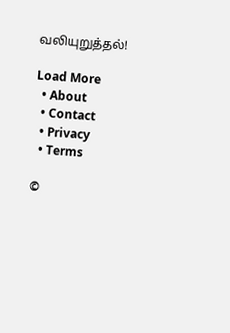வலியுறுத்தல்!

Load More
  • About
  • Contact
  • Privacy
  • Terms

©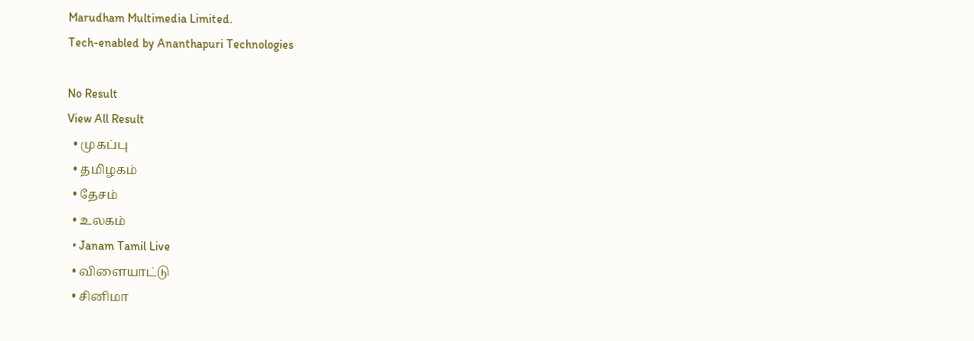Marudham Multimedia Limited.
Tech-enabled by Ananthapuri Technologies

No Result
View All Result
  • முகப்பு
  • தமிழகம்
  • தேசம்
  • உலகம்
  • Janam Tamil Live
  • விளையாட்டு
  • சினிமா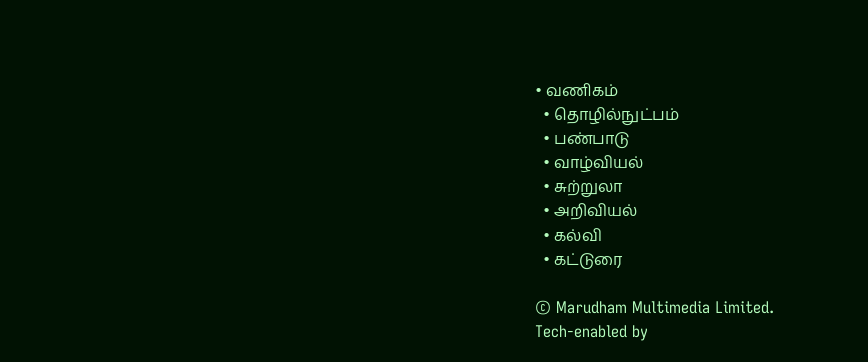• வணிகம்
  • தொழில்நுட்பம்
  • பண்பாடு
  • வாழ்வியல்
  • சுற்றுலா
  • அறிவியல்
  • கல்வி
  • கட்டுரை

© Marudham Multimedia Limited.
Tech-enabled by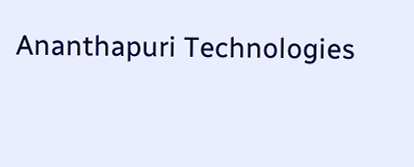Ananthapuri Technologies